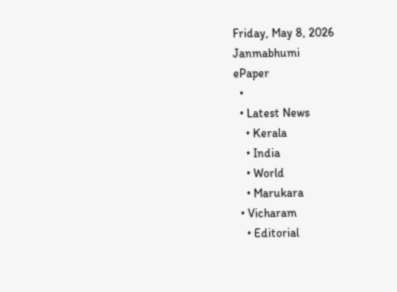Friday, May 8, 2026
Janmabhumi
ePaper
  •
  • Latest News
    • Kerala
    • India
    • World
    • Marukara
  • Vicharam
    • Editorial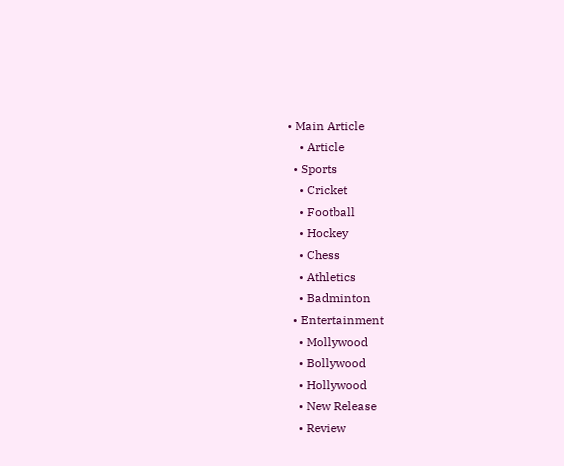• Main Article
    • Article
  • Sports
    • Cricket
    • Football
    • Hockey
    • Chess
    • Athletics
    • Badminton
  • Entertainment
    • Mollywood
    • Bollywood
    • Hollywood
    • New Release
    • Review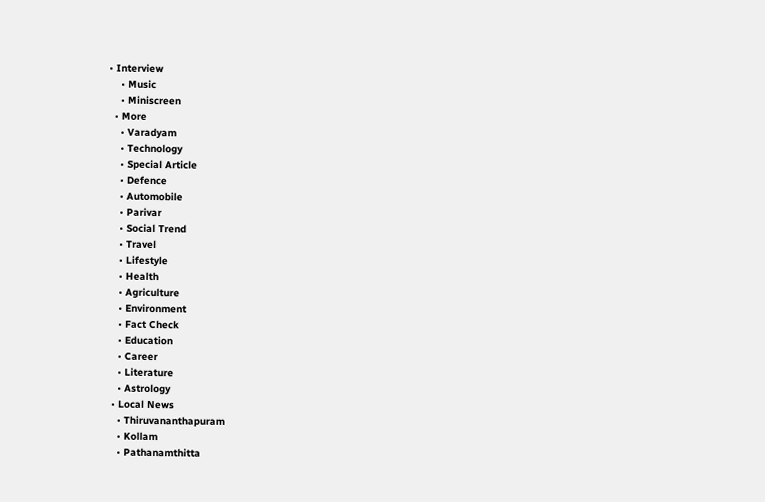• Interview
    • Music
    • Miniscreen
  • More
    • Varadyam
    • Technology
    • Special Article
    • Defence
    • Automobile
    • Parivar
    • Social Trend
    • Travel
    • Lifestyle
    • Health
    • Agriculture
    • Environment
    • Fact Check
    • Education
    • Career
    • Literature
    • Astrology
  • Local News
    • Thiruvananthapuram
    • Kollam
    • Pathanamthitta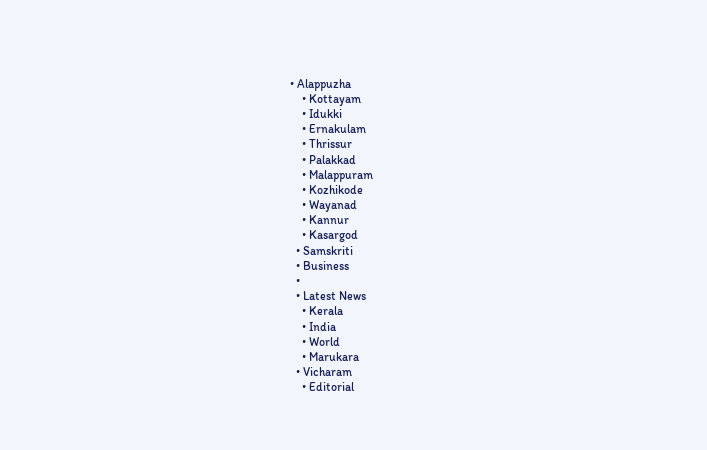• Alappuzha
    • Kottayam
    • Idukki
    • Ernakulam
    • Thrissur
    • Palakkad
    • Malappuram
    • Kozhikode
    • Wayanad
    • Kannur
    • Kasargod
  • Samskriti
  • Business
  •
  • Latest News
    • Kerala
    • India
    • World
    • Marukara
  • Vicharam
    • Editorial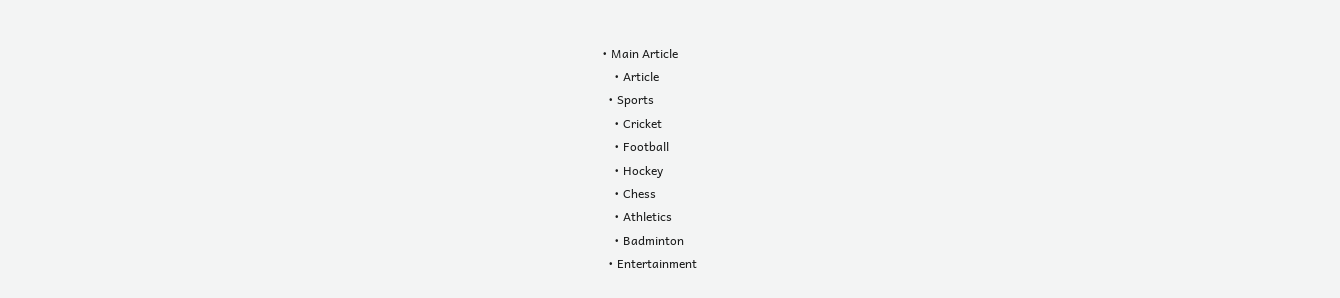• Main Article
    • Article
  • Sports
    • Cricket
    • Football
    • Hockey
    • Chess
    • Athletics
    • Badminton
  • Entertainment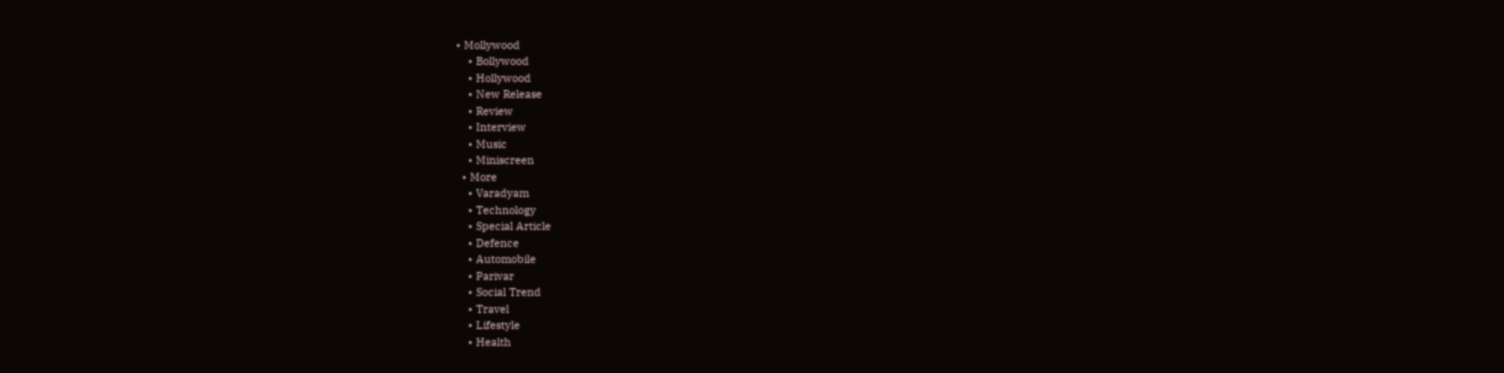• Mollywood
    • Bollywood
    • Hollywood
    • New Release
    • Review
    • Interview
    • Music
    • Miniscreen
  • More
    • Varadyam
    • Technology
    • Special Article
    • Defence
    • Automobile
    • Parivar
    • Social Trend
    • Travel
    • Lifestyle
    • Health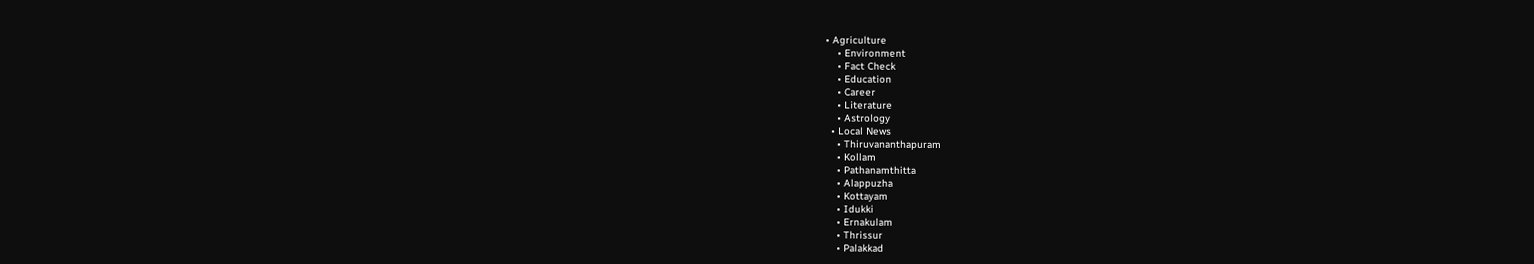• Agriculture
    • Environment
    • Fact Check
    • Education
    • Career
    • Literature
    • Astrology
  • Local News
    • Thiruvananthapuram
    • Kollam
    • Pathanamthitta
    • Alappuzha
    • Kottayam
    • Idukki
    • Ernakulam
    • Thrissur
    • Palakkad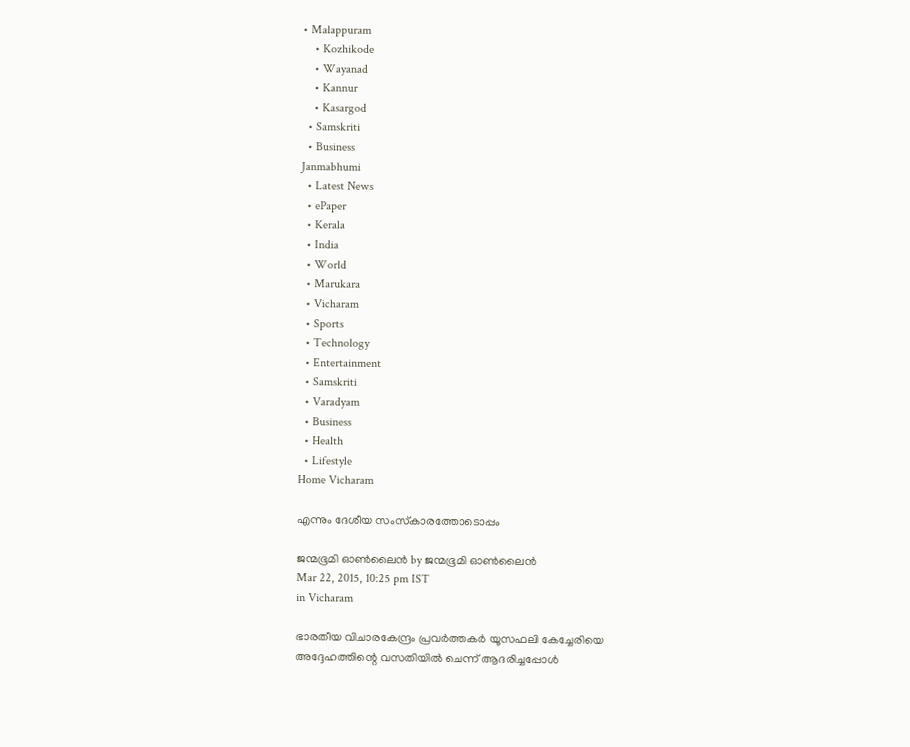• Malappuram
    • Kozhikode
    • Wayanad
    • Kannur
    • Kasargod
  • Samskriti
  • Business
Janmabhumi
  • Latest News
  • ePaper
  • Kerala
  • India
  • World
  • Marukara
  • Vicharam
  • Sports
  • Technology
  • Entertainment
  • Samskriti
  • Varadyam
  • Business
  • Health
  • Lifestyle
Home Vicharam

എന്നും ദേശീയ സംസ്‌കാരത്തോടൊപ്പം

ജന്മഭൂമി ഓണ്‍ലൈന്‍ by ജന്മഭൂമി ഓണ്‍ലൈന്‍
Mar 22, 2015, 10:25 pm IST
in Vicharam

ഭാരതീയ വിചാരകേന്ദ്രം പ്രവര്‍ത്തകര്‍ യൂസഫലി കേച്ചേരിയെ അദ്ദേഹത്തിന്റെ വസതിയില്‍ ചെന്ന് ആദരിച്ചപ്പോള്‍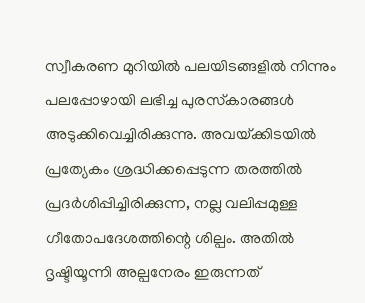സ്വീകരണ മുറിയില്‍ പലയിടങ്ങളില്‍ നിന്നും പലപ്പോഴായി ലഭിച്ച പുരസ്‌കാരങ്ങള്‍ അടുക്കിവെച്ചിരിക്കുന്നു. അവയ്‌ക്കിടയില്‍ പ്രത്യേകം ശ്രദ്ധിക്കപ്പെടുന്ന തരത്തില്‍ പ്രദര്‍ശിപ്പിച്ചിരിക്കുന്ന, നല്ല വലിപ്പമുള്ള ഗീതോപദേശത്തിന്റെ ശില്പം. അതില്‍ ദൃഷ്ടിയൂന്നി അല്പനേരം ഇരുന്നത്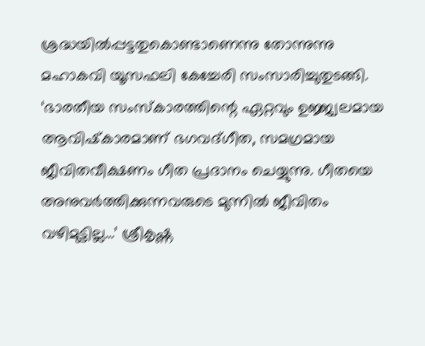ശ്രദ്ധയില്‍പ്പട്ടതുകൊണ്ടാണെന്നു തോന്നുന്നു മഹാകവി യൂസഫലി കേച്ചേരി സംസാരിച്ചുതുടങ്ങി. ‘ഭാരതീയ സംസ്‌കാരത്തിന്റെ ഏറ്റവും ഉജ്ജ്വലമായ ആവിഷ്‌കാരമാണ് ഭഗവദ്ഗീത, സമഗ്രമായ ജീവിതവീക്ഷണം ഗീത പ്രദാനം ചെയ്യുന്നു. ഗീതയെ അനുവര്‍ത്തിക്കുന്നവരുടെ മുന്നില്‍ ജീവിതം വഴിമുട്ടില്ല…’ ശ്രീകൃഷ്ണ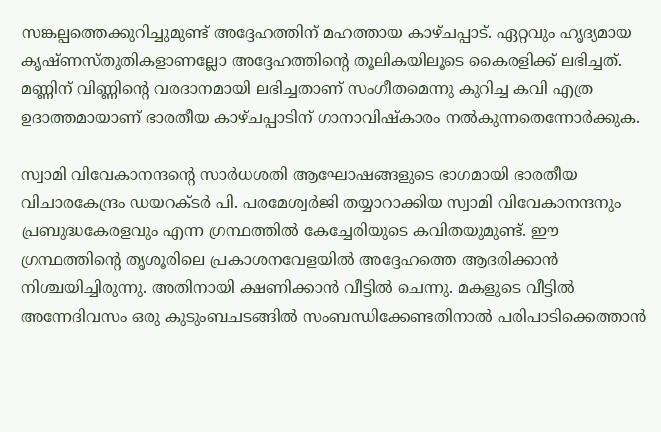സങ്കല്പത്തെക്കുറിച്ചുമുണ്ട് അദ്ദേഹത്തിന് മഹത്തായ കാഴ്ചപ്പാട്. ഏറ്റവും ഹൃദ്യമായ കൃഷ്ണസ്തുതികളാണല്ലോ അദ്ദേഹത്തിന്റെ തൂലികയിലൂടെ കൈരളിക്ക് ലഭിച്ചത്. മണ്ണിന് വിണ്ണിന്റെ വരദാനമായി ലഭിച്ചതാണ് സംഗീതമെന്നു കുറിച്ച കവി എത്ര ഉദാത്തമായാണ് ഭാരതീയ കാഴ്ചപ്പാടിന് ഗാനാവിഷ്‌കാരം നല്‍കുന്നതെന്നോര്‍ക്കുക.

സ്വാമി വിവേകാനന്ദന്റെ സാര്‍ധശതി ആഘോഷങ്ങളുടെ ഭാഗമായി ഭാരതീയ വിചാരകേന്ദ്രം ഡയറക്ടര്‍ പി. പരമേശ്വര്‍ജി തയ്യാറാക്കിയ സ്വാമി വിവേകാനന്ദനും പ്രബുദ്ധകേരളവും എന്ന ഗ്രന്ഥത്തില്‍ കേച്ചേരിയുടെ കവിതയുമുണ്ട്. ഈ ഗ്രന്ഥത്തിന്റെ തൃശൂരിലെ പ്രകാശനവേളയില്‍ അദ്ദേഹത്തെ ആദരിക്കാന്‍ നിശ്ചയിച്ചിരുന്നു. അതിനായി ക്ഷണിക്കാന്‍ വീട്ടില്‍ ചെന്നു. മകളുടെ വീട്ടില്‍ അന്നേദിവസം ഒരു കുടുംബചടങ്ങില്‍ സംബന്ധിക്കേണ്ടതിനാല്‍ പരിപാടിക്കെത്താന്‍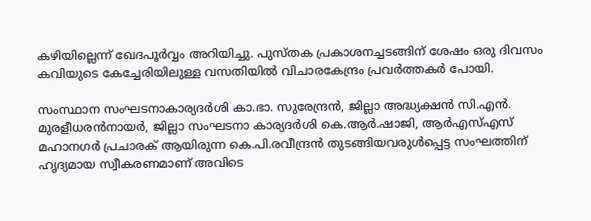കഴിയില്ലെന്ന് ഖേദപൂര്‍വ്വം അറിയിച്ചു. പുസ്തക പ്രകാശനച്ചടങ്ങിന് ശേഷം ഒരു ദിവസം കവിയുടെ കേച്ചേരിയിലുള്ള വസതിയില്‍ വിചാരകേന്ദ്രം പ്രവര്‍ത്തകര്‍ പോയി.

സംസ്ഥാന സംഘടനാകാര്യദര്‍ശി കാ.ഭാ. സുരേന്ദ്രന്‍, ജില്ലാ അദ്ധ്യക്ഷന്‍ സി.എന്‍. മുരളീധരന്‍നായര്‍, ജില്ലാ സംഘടനാ കാര്യദര്‍ശി കെ.ആര്‍.ഷാജി, ആര്‍എസ്എസ് മഹാനഗര്‍ പ്രചാരക് ആയിരുന്ന കെ.പി.രവീന്ദ്രന്‍ തുടങ്ങിയവരുള്‍പ്പെട്ട സംഘത്തിന് ഹൃദ്യമായ സ്വീകരണമാണ് അവിടെ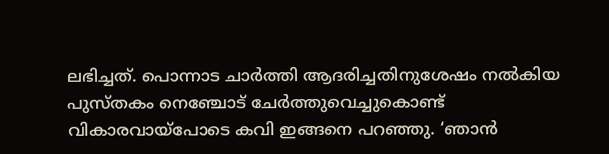ലഭിച്ചത്. പൊന്നാട ചാര്‍ത്തി ആദരിച്ചതിനുശേഷം നല്‍കിയ പുസ്തകം നെഞ്ചോട് ചേര്‍ത്തുവെച്ചുകൊണ്ട് വികാരവായ്‌പോടെ കവി ഇങ്ങനെ പറഞ്ഞു. ‘ഞാന്‍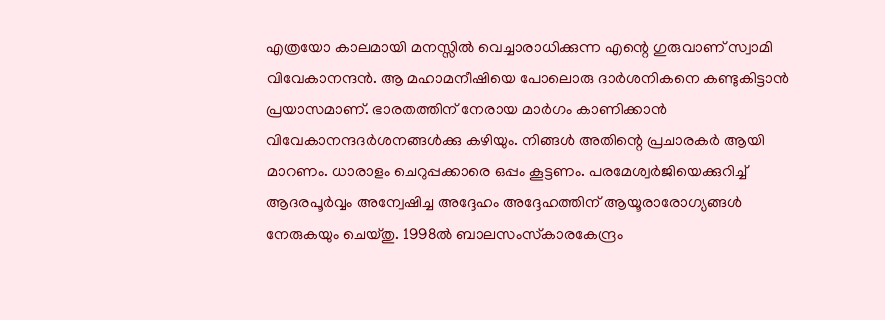എത്രയോ കാലമായി മനസ്സില്‍ വെച്ചാരാധിക്കുന്ന എന്റെ ഗുരുവാണ് സ്വാമി വിവേകാനന്ദന്‍. ആ മഹാമനീഷിയെ പോലൊരു ദാര്‍ശനികനെ കണ്ടുകിട്ടാന്‍ പ്രയാസമാണ്. ഭാരതത്തിന് നേരായ മാര്‍ഗം കാണിക്കാന്‍ വിവേകാനന്ദദര്‍ശനങ്ങള്‍ക്കു കഴിയും. നിങ്ങള്‍ അതിന്റെ പ്രചാരകര്‍ ആയി മാറണം. ധാരാളം ചെറുപ്പക്കാരെ ഒപ്പം കൂട്ടണം. പരമേശ്വര്‍ജിയെക്കുറിച്ച് ആദരപൂര്‍വ്വം അന്വേഷിച്ച അദ്ദേഹം അദ്ദേഹത്തിന് ആയൂരാരോഗ്യങ്ങള്‍ നേരുകയും ചെയ്തു. 1998ല്‍ ബാലസംസ്‌കാരകേന്ദ്രം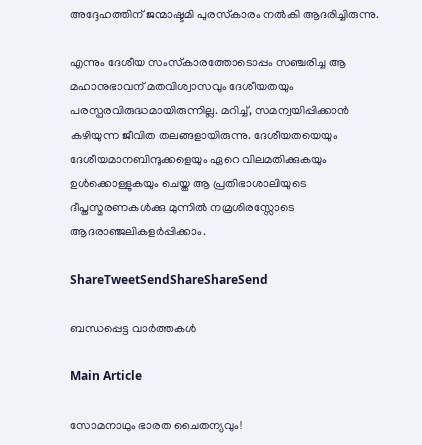അദ്ദേഹത്തിന് ജന്മാഷ്ടമി പുരസ്‌കാരം നല്‍കി ആദരിച്ചിരുന്നു.

എന്നും ദേശീയ സംസ്‌കാരത്തോടൊപ്പം സഞ്ചരിച്ച ആ മഹാനുഭാവന് മതവിശ്വാസവും ദേശീയതയും പരസ്പരവിരുദ്ധമായിരുന്നില്ല. മറിച്ച്, സമന്വയിപ്പിക്കാന്‍ കഴിയുന്ന ജീവിത തലങ്ങളായിരുന്നു. ദേശീയതയെയും ദേശീയമാനബിന്ദുക്കളെയും ഏറെ വിലമതിക്കുകയും ഉള്‍ക്കൊള്ളുകയും ചെയ്ത ആ പ്രതിഭാശാലിയുടെ ദീപ്തസ്മരണകള്‍ക്കു മുന്നില്‍ നമ്രശിരസ്സോടെ ആദരാഞ്ജലികളര്‍പ്പിക്കാം.

ShareTweetSendShareShareSend

ബന്ധപ്പെട്ട വാര്‍ത്തകള്‍

Main Article

സോമനാഥും ഭാരത ചൈതന്യവും!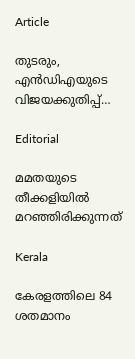Article

തുടരും, എന്‍ഡിഎയുടെ വിജയക്കുതിപ്പ്…

Editorial

മമതയുടെ തീക്കളിയില്‍ മറഞ്ഞിരിക്കുന്നത്

Kerala

കേരളത്തിലെ 84 ശതമാനം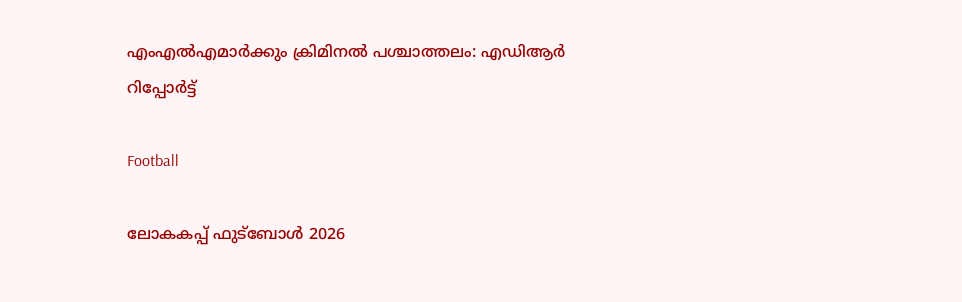എംഎൽഎമാർക്കും ക്രിമിനൽ പശ്ചാത്തലം: എഡിആർ റിപ്പോർട്ട്

Football

ലോകകപ്പ് ഫുട്‌ബോള്‍ 2026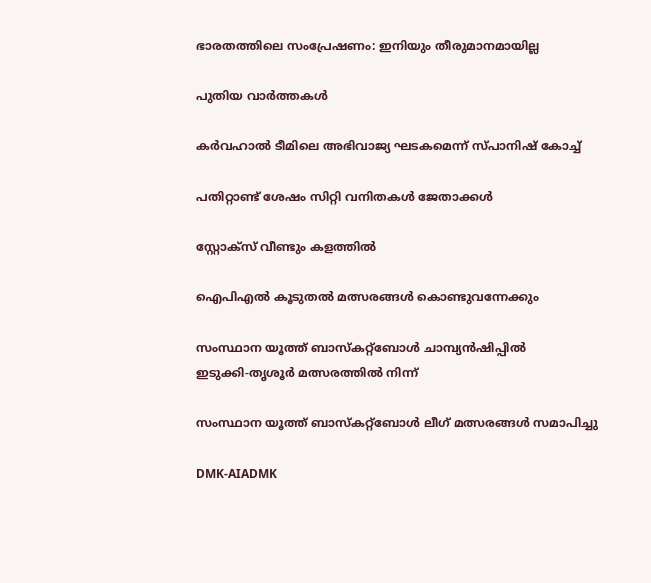ഭാരതത്തിലെ സംപ്രേഷണം: ഇനിയും തീരുമാനമായില്ല

പുതിയ വാര്‍ത്തകള്‍

കര്‍വഹാല്‍ ടീമിലെ അഭിവാജ്യ ഘടകമെന്ന് സ്പാനിഷ് കോച്ച്

പതിറ്റാണ്ട് ശേഷം സിറ്റി വനിതകള്‍ ജേതാക്കള്‍

സ്റ്റോക്‌സ് വീണ്ടും കളത്തില്‍

ഐപിഎല്‍ കൂടുതല്‍ മത്സരങ്ങള്‍ കൊണ്ടുവന്നേക്കും

സംസ്ഥാന യൂത്ത് ബാസ്‌കറ്റ്‌ബോള്‍ ചാമ്പ്യന്‍ഷിപ്പില്‍
ഇടുക്കി-തൃശൂര്‍ മത്സരത്തില്‍ നിന്ന്‌

സംസ്ഥാന യൂത്ത് ബാസ്‌കറ്റ്‌ബോള്‍ ലീഗ് മത്സരങ്ങള്‍ സമാപിച്ചു

DMK-AIADMK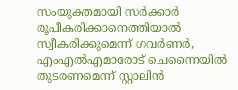സംയുക്തമായി സർക്കാർ രൂപീകരിക്കാനെത്തിയാൽ സ്വീകരിക്കുമെന്ന് ഗവർണർ, എംഎൽഎമാരോട് ചെന്നൈയിൽ തുടരണമെന്ന് സ്റ്റാലിൻ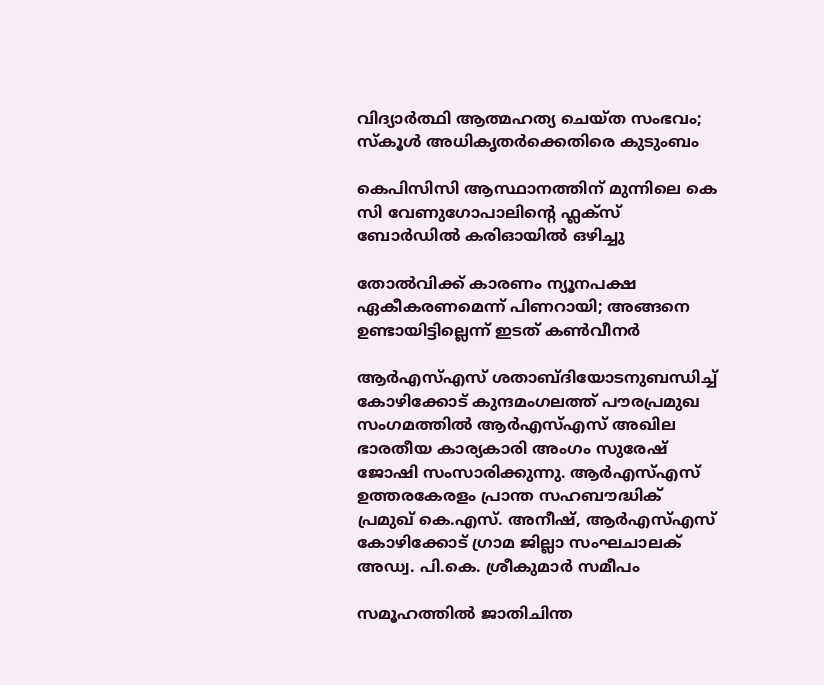വിദ്യാര്‍ത്ഥി ആത്മഹത്യ ചെയ്ത സംഭവം; സ്‌കൂള്‍ അധികൃതര്‍ക്കെതിരെ കുടുംബം

കെപിസിസി ആസ്ഥാനത്തിന് മുന്നിലെ കെ സി വേണുഗോപാലിന്റെ ഫ്ലക്സ് ബോർഡിൽ കരിഓയിൽ ഒഴിച്ചു

തോല്‍വിക്ക് കാരണം ന്യൂനപക്ഷ ഏകീകരണമെന്ന് പിണറായി; അങ്ങനെ ഉണ്ടായിട്ടില്ലെന്ന് ഇടത് കണ്‍വീനര്‍

ആര്‍എസ്എസ് ശതാബ്ദിയോടനുബന്ധിച്ച് കോഴിക്കോട് കുന്ദമംഗലത്ത് പൗരപ്രമുഖ സംഗമത്തില്‍ ആര്‍എസ്എസ് അഖില ഭാരതീയ കാര്യകാരി അംഗം സുരേഷ് ജോഷി സംസാരിക്കുന്നു. ആര്‍എസ്എസ് ഉത്തരകേരളം പ്രാന്ത സഹബൗദ്ധിക് പ്രമുഖ് കെ.എസ്. അനീഷ്, ആര്‍എസ്എസ് കോഴിക്കോട് ഗ്രാമ ജില്ലാ സംഘചാലക് അഡ്വ. പി.കെ. ശ്രീകുമാര്‍ സമീപം

സമൂഹത്തില്‍ ജാതിചിന്ത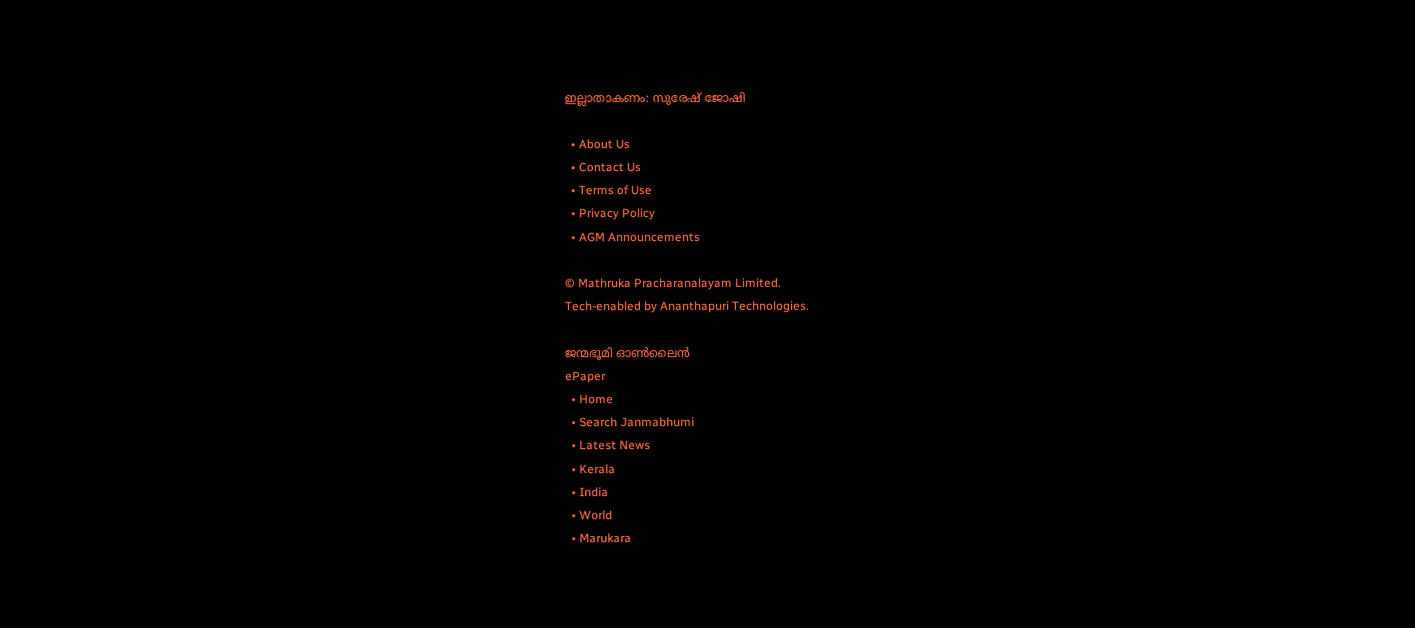ഇല്ലാതാകണം: സുരേഷ് ജോഷി

  • About Us
  • Contact Us
  • Terms of Use
  • Privacy Policy
  • AGM Announcements

© Mathruka Pracharanalayam Limited.
Tech-enabled by Ananthapuri Technologies.

ജന്മഭൂമി ഓണ്‍ലൈന്‍
ePaper
  • Home
  • Search Janmabhumi
  • Latest News
  • Kerala
  • India
  • World
  • Marukara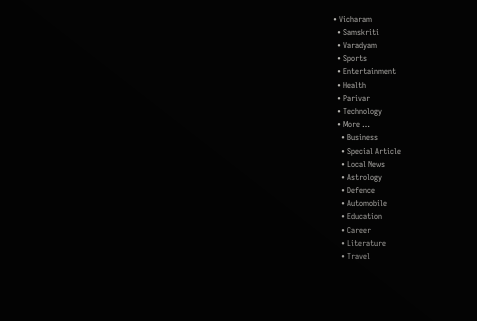• Vicharam
  • Samskriti
  • Varadyam
  • Sports
  • Entertainment
  • Health
  • Parivar
  • Technology
  • More …
    • Business
    • Special Article
    • Local News
    • Astrology
    • Defence
    • Automobile
    • Education
    • Career
    • Literature
    • Travel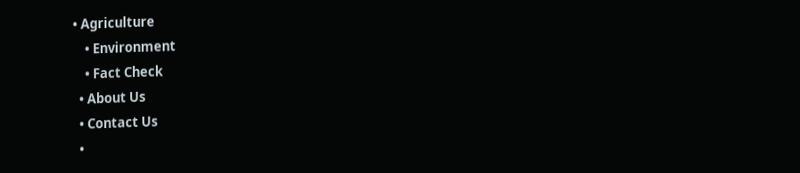• Agriculture
    • Environment
    • Fact Check
  • About Us
  • Contact Us
  •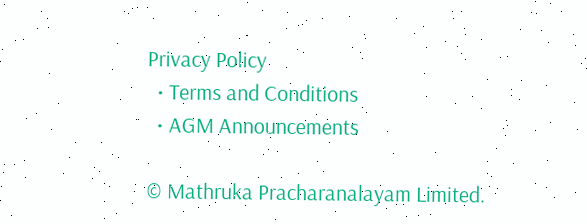Privacy Policy
  • Terms and Conditions
  • AGM Announcements

© Mathruka Pracharanalayam Limited.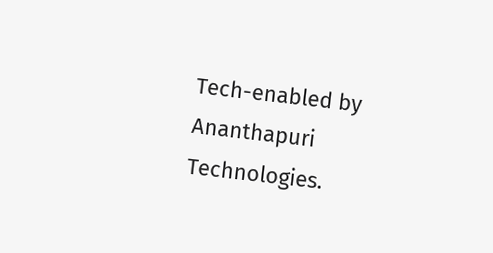Tech-enabled by Ananthapuri Technologies.